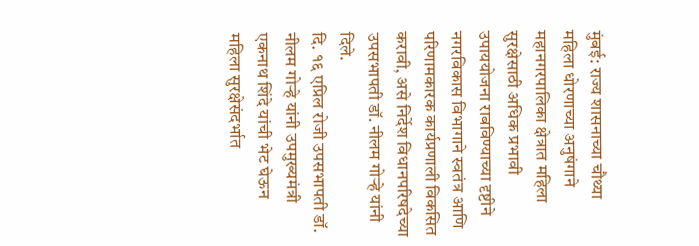मुंबई: राज्य शासनाच्या चौथ्या महिला धोरणाच्या अनुषंगाने महानगरपालिका क्षेत्रात महिला सुरक्षेसाठी अधिक प्रभावी उपाययोजना राबविण्याच्या दृष्टीने नगरविकास विभागाने स्वतंत्र आणि परिणामकारक कार्यप्रणाली विकसित करावी, असे निर्देश विधानपरिषदेच्या उपसभापती डॉ. नीलम गोऱ्हे यांनी दिले.
दि. १६ एप्रिल रोजी उपसभापती डॉ. नीलम गोऱ्हे यांनी उपमुख्यमंत्री एकनाथ शिंदे यांची भेट घेऊन महिला सुरक्षेसंदर्भात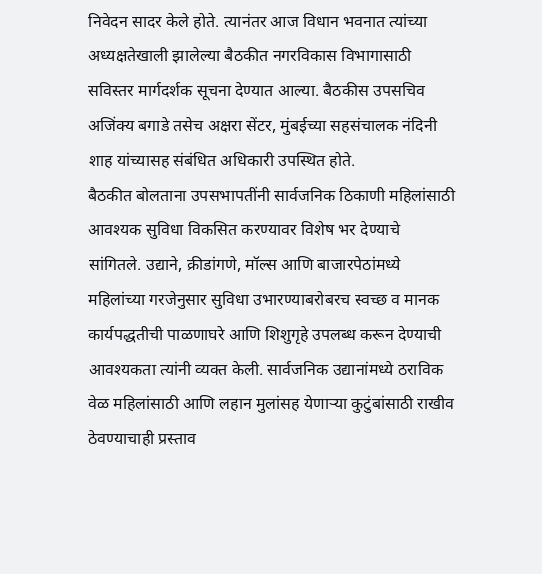निवेदन सादर केले होते. त्यानंतर आज विधान भवनात त्यांच्या अध्यक्षतेखाली झालेल्या बैठकीत नगरविकास विभागासाठी सविस्तर मार्गदर्शक सूचना देण्यात आल्या. बैठकीस उपसचिव अजिंक्य बगाडे तसेच अक्षरा सेंटर, मुंबईच्या सहसंचालक नंदिनी शाह यांच्यासह संबंधित अधिकारी उपस्थित होते.
बैठकीत बोलताना उपसभापतींनी सार्वजनिक ठिकाणी महिलांसाठी आवश्यक सुविधा विकसित करण्यावर विशेष भर देण्याचे सांगितले. उद्याने, क्रीडांगणे, मॉल्स आणि बाजारपेठांमध्ये महिलांच्या गरजेनुसार सुविधा उभारण्याबरोबरच स्वच्छ व मानक कार्यपद्धतीची पाळणाघरे आणि शिशुगृहे उपलब्ध करून देण्याची आवश्यकता त्यांनी व्यक्त केली. सार्वजनिक उद्यानांमध्ये ठराविक वेळ महिलांसाठी आणि लहान मुलांसह येणाऱ्या कुटुंबांसाठी राखीव ठेवण्याचाही प्रस्ताव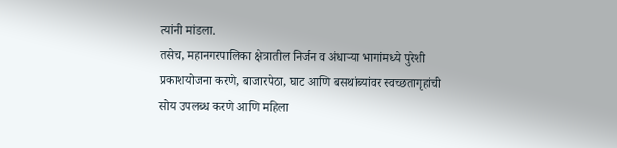त्यांनी मांडला.
तसेच, महानगरपालिका क्षेत्रातील निर्जन व अंधाऱ्या भागांमध्ये पुरेशी प्रकाशयोजना करणे, बाजारपेठा, घाट आणि बसथांब्यांवर स्वच्छतागृहांची सोय उपलब्ध करणे आणि महिला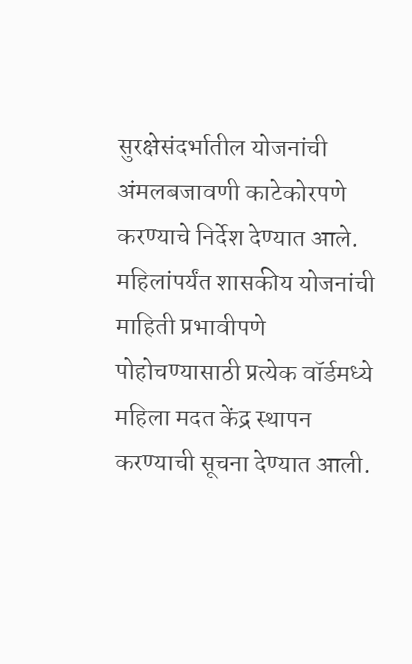सुरक्षेसंदर्भातील योजनांची अंमलबजावणी काटेकोरपणे करण्याचे निर्देश देण्यात आले.
महिलांपर्यंत शासकीय योजनांची माहिती प्रभावीपणे पोहोचण्यासाठी प्रत्येक वॉर्डमध्ये महिला मदत केंद्र स्थापन करण्याची सूचना देण्यात आली.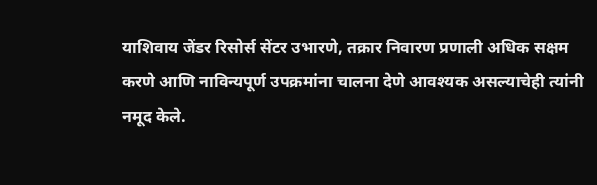याशिवाय जेंडर रिसोर्स सेंटर उभारणे, तक्रार निवारण प्रणाली अधिक सक्षम करणे आणि नाविन्यपूर्ण उपक्रमांना चालना देणे आवश्यक असल्याचेही त्यांनी नमूद केले.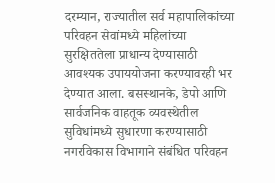दरम्यान, राज्यातील सर्व महापालिकांच्या परिवहन सेवांमध्ये महिलांच्या सुरक्षिततेला प्राधान्य देण्यासाठी आवश्यक उपाययोजना करण्यावरही भर देण्यात आला. बसस्थानके, डेपो आणि सार्वजनिक वाहतूक व्यवस्थेतील सुविधांमध्ये सुधारणा करण्यासाठी नगरविकास विभागाने संबंधित परिवहन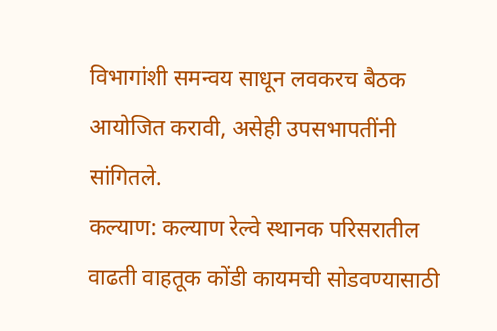विभागांशी समन्वय साधून लवकरच बैठक आयोजित करावी, असेही उपसभापतींनी सांगितले.
कल्याण: कल्याण रेल्वे स्थानक परिसरातील वाढती वाहतूक कोंडी कायमची सोडवण्यासाठी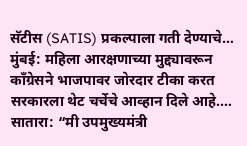सॅटीस (SATIS) प्रकल्पाला गती देण्याचे…
मुंबई: महिला आरक्षणाच्या मुद्द्यावरून काँग्रेसने भाजपावर जोरदार टीका करत सरकारला थेट चर्चेचे आव्हान दिले आहे.…
सातारा: “मी उपमुख्यमंत्री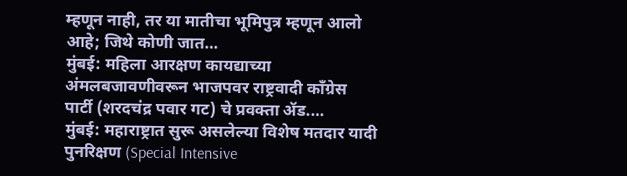म्हणून नाही, तर या मातीचा भूमिपुत्र म्हणून आलो आहे; जिथे कोणी जात…
मुंबई: महिला आरक्षण कायद्याच्या अंमलबजावणीवरून भाजपवर राष्ट्रवादी काँग्रेस पार्टी (शरदचंद्र पवार गट) चे प्रवक्ता ॲड.…
मुंबई: महाराष्ट्रात सुरू असलेल्या विशेष मतदार यादी पुनरिक्षण (Special Intensive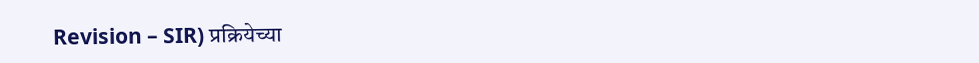Revision – SIR) प्रक्रियेच्या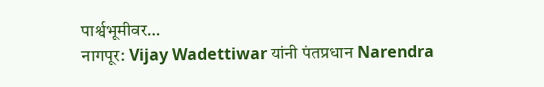पार्श्वभूमीवर…
नागपूर: Vijay Wadettiwar यांनी पंतप्रधान Narendra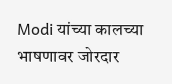Modi यांच्या कालच्या भाषणावर जोरदार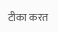टीका करत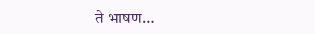ते भाषण…